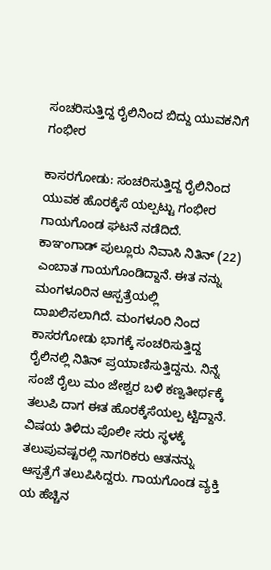ಸಂಚರಿಸುತ್ತಿದ್ದ ರೈಲಿನಿಂದ ಬಿದ್ದು ಯುವಕನಿಗೆ ಗಂಭೀರ

ಕಾಸರಗೋಡು: ಸಂಚರಿಸುತ್ತಿದ್ದ ರೈಲಿನಿಂದ  ಯುವಕ ಹೊರಕ್ಕೆಸೆ ಯಲ್ಪಟ್ಟು ಗಂಭೀರ ಗಾಯಗೊಂಡ ಘಟನೆ ನಡೆದಿದೆ. ಕಾಞಂಗಾಡ್ ಪುಲ್ಲೂರು ನಿವಾಸಿ ನಿತಿನ್ (22) ಎಂಬಾತ ಗಾಯಗೊಂಡಿದ್ದಾನೆ. ಈತ ನನ್ನು ಮಂಗಳೂರಿನ ಆಸ್ಪತ್ರೆಯಲ್ಲಿ ದಾಖಲಿಸಲಾಗಿದೆ. ಮಂಗಳೂರಿ ನಿಂದ ಕಾಸರಗೋಡು ಭಾಗಕ್ಕೆ ಸಂಚರಿಸುತ್ತಿದ್ದ ರೈಲಿನಲ್ಲಿ ನಿತಿನ್ ಪ್ರಯಾಣಿಸುತ್ತಿದ್ದನು. ನಿನ್ನೆ ಸಂಜೆ ರೈಲು ಮಂ ಜೇಶ್ವರ ಬಳಿ ಕಣ್ವತೀರ್ಥಕ್ಕೆ ತಲುಪಿ ದಾಗ ಈತ ಹೊರಕ್ಕೆಸೆಯಲ್ಪ ಟ್ಟಿದ್ದಾನೆ. ವಿಷಯ ತಿಳಿದು ಪೊಲೀ ಸರು ಸ್ಥಳಕ್ಕೆ ತಲುಪುವಷ್ಟರಲ್ಲಿ ನಾಗರಿಕರು ಆತನನ್ನು ಆಸ್ಪತ್ರೆಗೆ ತಲುಪಿಸಿದ್ದರು. ಗಾಯಗೊಂಡ ವ್ಯಕ್ತಿ ಯ ಹೆಚ್ಚಿನ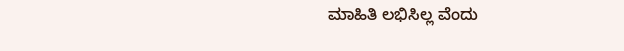ಮಾಹಿತಿ ಲಭಿಸಿಲ್ಲ ವೆಂದು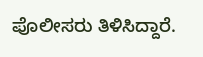ಪೊಲೀಸರು ತಿಳಿಸಿದ್ದಾರೆ.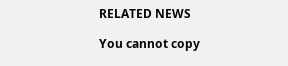RELATED NEWS

You cannot copy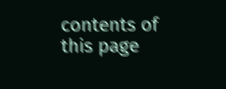contents of this page